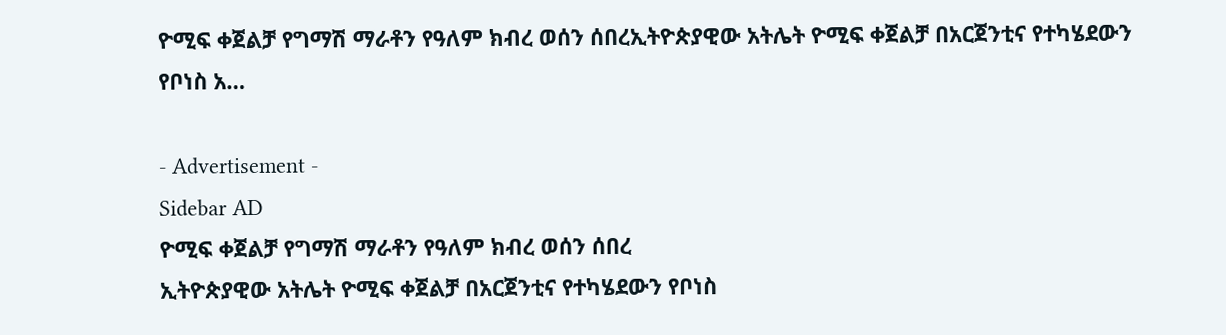ዮሚፍ ቀጀልቻ የግማሽ ማራቶን የዓለም ክብረ ወሰን ሰበረኢትዮጵያዊው አትሌት ዮሚፍ ቀጀልቻ በአርጀንቲና የተካሄደውን የቦነስ አ…

- Advertisement -
Sidebar AD
ዮሚፍ ቀጀልቻ የግማሽ ማራቶን የዓለም ክብረ ወሰን ሰበረ
ኢትዮጵያዊው አትሌት ዮሚፍ ቀጀልቻ በአርጀንቲና የተካሄደውን የቦነስ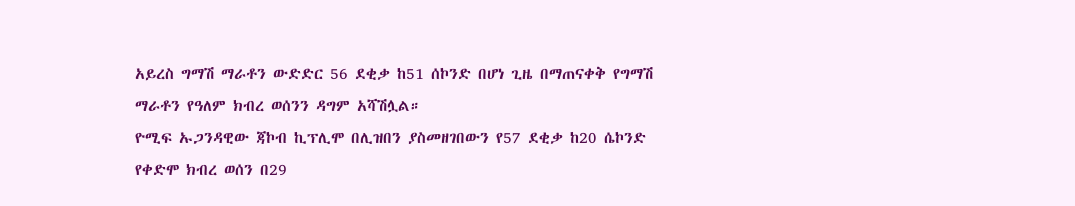አይረስ ግማሽ ማራቶን ውድድር 56 ደቂቃ ከ51 ሰኮንድ በሆነ ጊዜ በማጠናቀቅ የግማሽ ማራቶን የዓለም ክብረ ወሰንን ዳግም አሻሽሏል።
ዮሚፍ ኡጋንዳዊው ጃኮብ ኪፕሊሞ በሊዝበን ያስመዘገበውን የ57 ደቂቃ ከ20 ሴኮንድ የቀድሞ ክብረ ወሰን በ29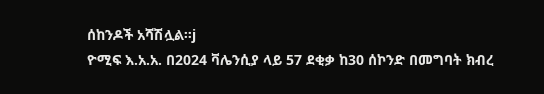ሰከንዶች አሻሽሏል።j
ዮሚፍ እ.አ.አ. በ2024 ቫሌንሲያ ላይ 57 ደቂቃ ከ30 ሰኮንድ በመግባት ክብረ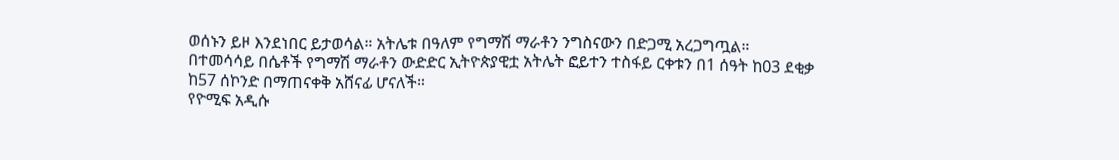ወሰኑን ይዞ እንደነበር ይታወሳል። አትሌቱ በዓለም የግማሽ ማራቶን ንግስናውን በድጋሚ አረጋግጧል።
በተመሳሳይ በሴቶች የግማሽ ማራቶን ውድድር ኢትዮጵያዊቷ አትሌት ፎይተን ተስፋይ ርቀቱን በ1 ሰዓት ከ03 ደቂቃ ከ57 ሰኮንድ በማጠናቀቅ አሸናፊ ሆናለች።
የዮሚፍ አዲሱ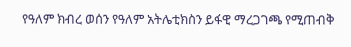የዓለም ክብረ ወሰን የዓለም አትሌቲክስን ይፋዊ ማረጋገጫ የሚጠብቅ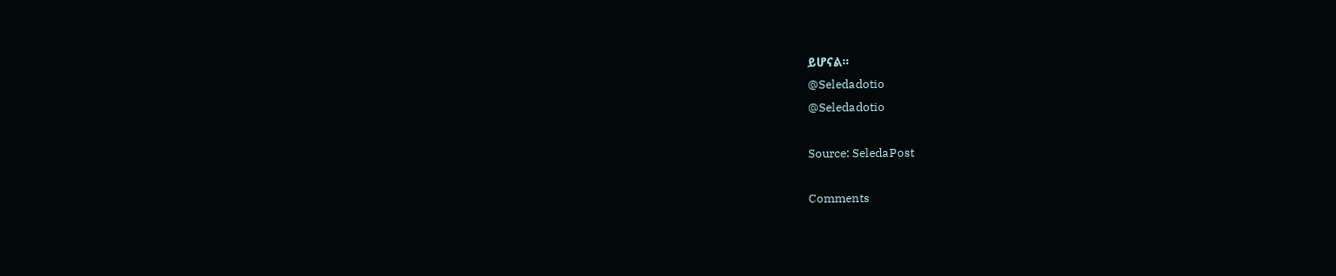ይሆናል።
@Seledadotio
@Seledadotio

Source: SeledaPost

Comments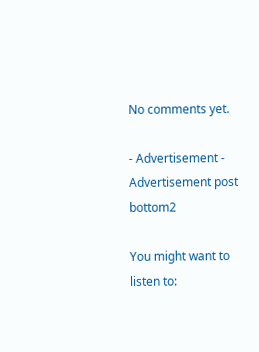No comments yet.

- Advertisement -
Advertisement post bottom2

You might want to listen to: